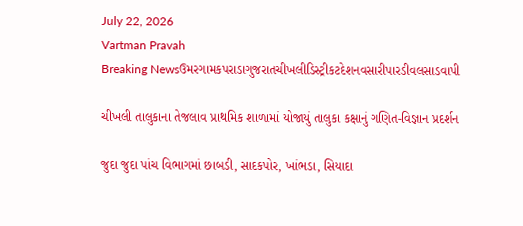July 22, 2026
Vartman Pravah
Breaking Newsઉમરગામકપરાડાગુજરાતચીખલીડિસ્ટ્રીકટદેશનવસારીપારડીવલસાડવાપી

ચીખલી તાલુકાના તેજલાવ પ્રાથમિક શાળામાં યોજાયું તાલુકા કક્ષાનું ગણિત-વિજ્ઞાન પ્રદર્શન

જુદા જુદા પાંચ વિભાગમાં છાબડી, સાદકપોર, ખાંભડા, સિયાદા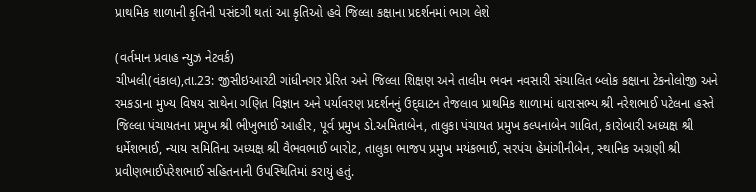પ્રાથમિક શાળાની કૃતિની પસંદગી થતાં આ કૃતિઓ હવે જિલ્લા કક્ષાના પ્રદર્શનમાં ભાગ લેશે

(વર્તમાન પ્રવાહ ન્‍યુઝ નેટવર્ક)
ચીખલી(વંકાલ),તા.23: જીસીઇઆરટી ગાંધીનગર પ્રેરિત અને જિલ્લા શિક્ષણ અને તાલીમ ભવન નવસારી સંચાલિત બ્‍લોક કક્ષાના ટેકનોલોજી અને રમકડાના મુખ્‍ય વિષય સાથેના ગણિત વિજ્ઞાન અને પર્યાવરણ પ્રદર્શનનું ઉદ્‌ઘાટન તેજલાવ પ્રાથમિક શાળામાં ધારાસભ્‍ય શ્રી નરેશભાઈ પટેલના હસ્‍તે જિલ્લા પંચાયતના પ્રમુખ શ્રી ભીખુભાઈ આહીર, પૂર્વ પ્રમુખ ડો.અમિતાબેન, તાલુકા પંચાયત પ્રમુખ કલ્‍પનાબેન ગાવિત, કારોબારી અધ્‍યક્ષ શ્રી ધર્મેશભાઈ, ન્‍યાય સમિતિના અધ્‍યક્ષ શ્રી વૈભવભાઈ બારોટ, તાલુકા ભાજપ પ્રમુખ મયંકભાઈ, સરપંચ હેમાંગીનીબેન, સ્‍થાનિક અગ્રણી શ્રી પ્રવીણભાઈપરેશભાઈ સહિતનાની ઉપસ્‍થિતિમાં કરાયું હતું.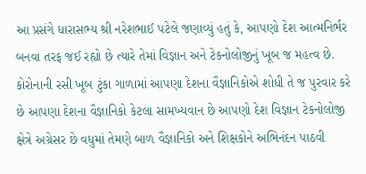આ પ્રસંગે ધારાસભ્‍ય શ્રી નરેશભાઈ પટેલે જણાવ્‍યું હતું કે, આપણો દેશ આત્‍મનિર્ભર બનવા તરફ જઈ રહ્યો છે ત્‍યારે તેમાં વિજ્ઞાન અને ટેકનોલોજીનું ખૂબ જ મહત્‍વ છે. કોરોનાની રસી ખૂબ ટુંકા ગાળામાં આપણા દેશના વૈજ્ઞાનિકોએ શોધી તે જ પુરવાર કરે છે આપણા દેશના વૈજ્ઞાનિકો કેટલા સામખ્‍યવાન છે આપણો દેશ વિજ્ઞાન ટેકનોલોજી ક્ષેત્રે અગ્રેસર છે વધુમાં તેમણે બાળ વૈજ્ઞાનિકો અને શિક્ષકોને અભિનંદન પાઠવી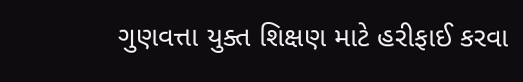ગુણવત્તા યુક્‍ત શિક્ષણ માટે હરીફાઈ કરવા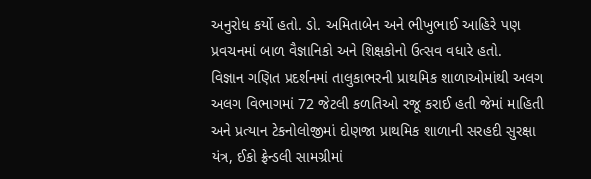અનુરોધ કર્યો હતો. ડો. અમિતાબેન અને ભીખુભાઈ આહિરે પણ પ્રવચનમાં બાળ વૈજ્ઞાનિકો અને શિક્ષકોનો ઉત્‍સવ વધારે હતો.
વિજ્ઞાન ગણિત પ્રદર્શનમાં તાલુકાભરની પ્રાથમિક શાળાઓમાંથી અલગ અલગ વિભાગમાં 72 જેટલી કળતિઓ રજૂ કરાઈ હતી જેમાં માહિતી અને પ્રત્‍યાન ટેકનોલોજીમાં દોણજા પ્રાથમિક શાળાની સરહદી સુરક્ષા યંત્ર, ઈકો ફ્રેન્‍ડલી સામગ્રીમાં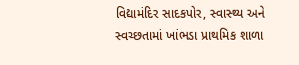વિદ્યામંદિર સાદકપોર, સ્‍વાસ્‍થ્‍ય અને સ્‍વચ્‍છતામાં ખાંભડા પ્રાથમિક શાળા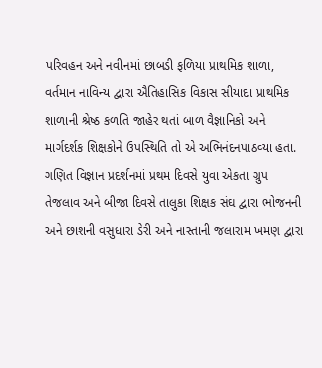પરિવહન અને નવીનમાં છાબડી ફળિયા પ્રાથમિક શાળા, વર્તમાન નાવિન્‍ય દ્વારા ઐતિહાસિક વિકાસ સીયાદા પ્રાથમિક શાળાની શ્રેષ્ઠ કળતિ જાહેર થતાં બાળ વૈજ્ઞાનિકો અને માર્ગદર્શક શિક્ષકોને ઉપસ્‍થિતિ તો એ અભિનંદનપાઠવ્‍યા હતા.
ગણિત વિજ્ઞાન પ્રદર્શનમાં પ્રથમ દિવસે યુવા એકતા ગ્રુપ તેજલાવ અને બીજા દિવસે તાલુકા શિક્ષક સંઘ દ્વારા ભોજનની અને છાશની વસુધારા ડેરી અને નાસ્‍તાની જલારામ ખમણ દ્વારા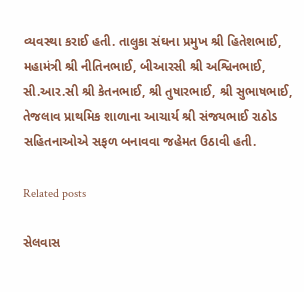વ્‍યવસ્‍થા કરાઈ હતી. તાલુકા સંઘના પ્રમુખ શ્રી હિતેશભાઈ, મહામંત્રી શ્રી નીતિનભાઈ, બીઆરસી શ્રી અશ્વિનભાઈ, સી.આર.સી શ્રી કેતનભાઈ, શ્રી તુષારભાઈ, શ્રી સુભાષભાઈ, તેજલાવ પ્રાથમિક શાળાના આચાર્ય શ્રી સંજયભાઈ રાઠોડ સહિતનાઓએ સફળ બનાવવા જહેમત ઉઠાવી હતી.

Related posts

સેલવાસ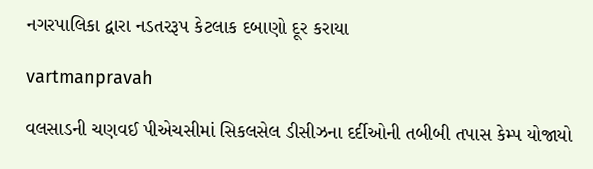નગરપાલિકા દ્વારા નડતરરૂપ કેટલાક દબાણો દૂર કરાયા

vartmanpravah

વલસાડની ચણવઈ પીએચસીમાં સિકલસેલ ડીસીઝના દર્દીઓની તબીબી તપાસ કેમ્પ યોજાયો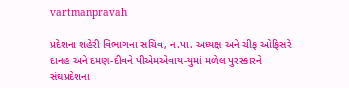vartmanpravah

પ્રદેશના શહેરી વિભાગના સચિવ, ન.પા. અધ્‍યક્ષ અને ચીફ ઓફિસરે દાનહ અને દમણ-દીવને પીએમએવાય-યુમાં મળેલ પુરસ્‍કારને સંઘપ્રદેશના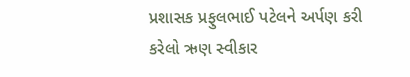પ્રશાસક પ્રફુલભાઈ પટેલને અર્પણ કરી કરેલો ઋણ સ્‍વીકાર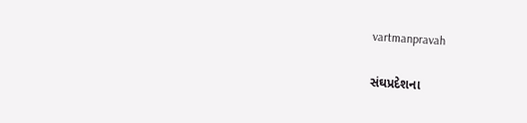vartmanpravah

સંઘપ્રદેશના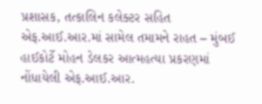પ્રશાસક, તત્‍કાલિન કલેક્‍ટર સહિત એફ.આઈ.આર.માં સામેલ તમામને રાહત – મુંબઈ હાઈકોર્ટે મોહન ડેલકર આત્‍મહત્‍યા પ્રકરણમાં નોંધાયેલી એફ.આઈ.આર.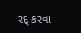રદ્‌ કરવા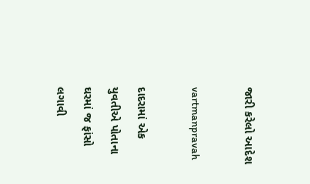જારી કરેલો આદેશ

vartmanpravah

દાદરામાં એક યુવતીએ પોતાના ઘરમાં જ ફાંસો લગાવી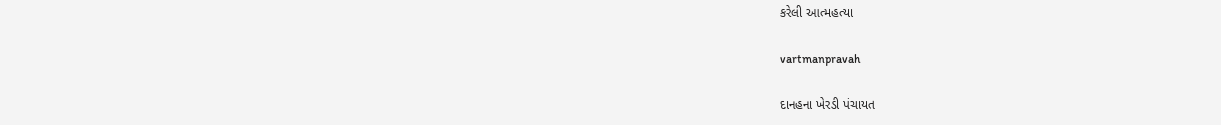કરેલી આત્‍મહત્‍યા

vartmanpravah

દાનહના ખેરડી પંચાયત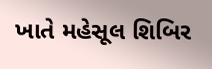ખાતે મહેસૂલ શિબિર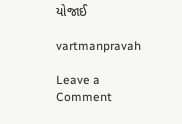યોજાઈ

vartmanpravah

Leave a Comment